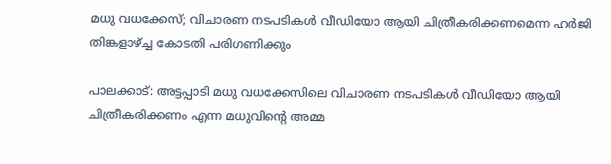മധു വധക്കേസ്; വിചാരണ നടപടികൾ വീഡിയോ ആയി ചിത്രീകരിക്കണമെന്ന ഹർജി തിങ്കളാഴ്ച്ച കോടതി പരിഗണിക്കും

പാലക്കാട്: അട്ടപ്പാടി മധു വധക്കേസിലെ വിചാരണ നടപടികൾ വീഡിയോ ആയി ചിത്രീകരിക്കണം എന്ന മധുവിന്റെ അമ്മ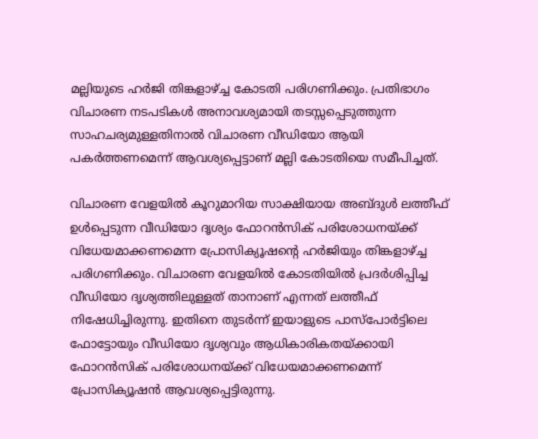മല്ലിയുടെ ഹർജി തിങ്കളാഴ്ച്ച കോടതി പരിഗണിക്കും. പ്രതിഭാഗം വിചാരണ നടപടികൾ അനാവശ്യമായി തടസ്സപ്പെടുത്തുന്ന സാഹചര്യമുള്ളതിനാൽ വിചാരണ വീഡിയോ ആയി പകർത്തണമെന്ന് ആവശ്യപ്പെട്ടാണ് മല്ലി കോടതിയെ സമീപിച്ചത്.

വിചാരണ വേളയിൽ കൂറുമാറിയ സാക്ഷിയായ അബ്ദുൾ ലത്തീഫ് ഉൾപ്പെടുന്ന വീഡിയോ ദൃശ്യം ഫോറൻസിക് പരിശോധനയ്ക്ക് വിധേയമാക്കണമെന്ന പ്രോസിക്യൂഷന്റെ ഹർജിയും തിങ്കളാഴ്ച്ച പരിഗണിക്കും. വിചാരണ വേളയിൽ കോടതിയിൽ പ്രദർശിപ്പിച്ച വീഡിയോ ദൃശ്യത്തിലുള്ളത് താനാണ് എന്നത് ലത്തീഫ് നിഷേധിച്ചിരുന്നു. ഇതിനെ തുടർന്ന് ഇയാളുടെ പാസ്‌പോർട്ടിലെ ഫോട്ടോയും വീഡിയോ ദൃശ്യവും ആധികാരികതയ്ക്കായി ഫോറൻസിക് പരിശോധനയ്ക്ക് വിധേയമാക്കണമെന്ന് പ്രോസിക്യൂഷൻ ആവശ്യപ്പെട്ടിരുന്നു.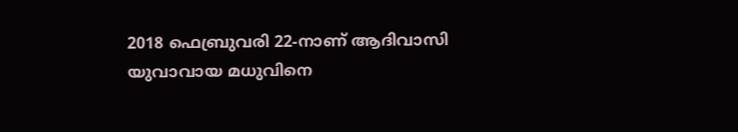2018 ഫെബ്രുവരി 22-നാണ് ആദിവാസി യുവാവായ മധുവിനെ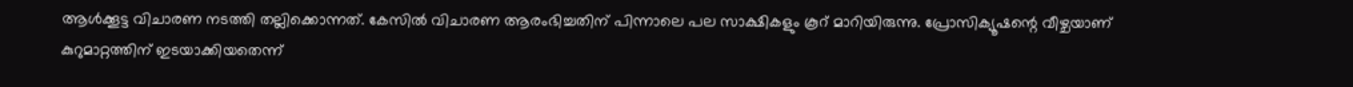ആൾക്കൂട്ട വിചാരണ നടത്തി തല്ലിക്കൊന്നത്. കേസിൽ വിചാരണ ആരംഭിച്ചതിന് പിന്നാലെ പല സാക്ഷികളും കൂറ് മാറിയിരുന്നു. പ്രോസിക്യൂഷന്റെ വീഴ്ചയാണ് കുറുമാറ്റത്തിന് ഇടയാക്കിയതെന്ന്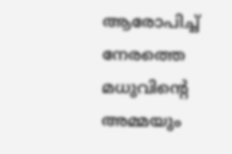ആരോപിച്ച് നേരത്തെ മധുവിന്റെ അമ്മയും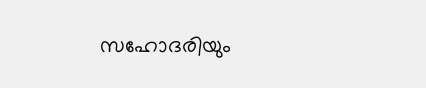സഹോദരിയും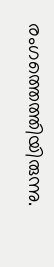രംഗത്തെത്തിയിരുന്നു.